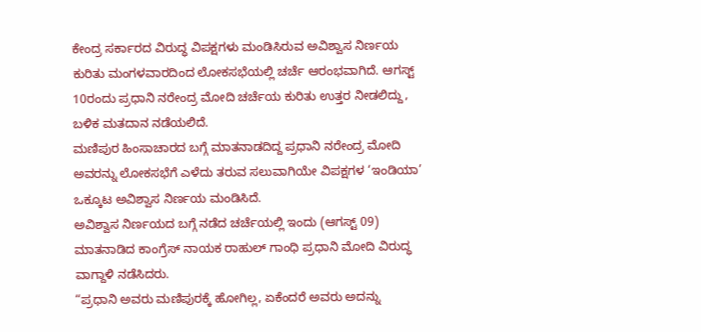ಕೇಂದ್ರ ಸರ್ಕಾರದ ವಿರುದ್ಧ ವಿಪಕ್ಷಗಳು ಮಂಡಿಸಿರುವ ಅವಿಶ್ವಾಸ ನಿರ್ಣಯ ಕುರಿತು ಮಂಗಳವಾರದಿಂದ ಲೋಕಸಭೆಯಲ್ಲಿ ಚರ್ಚೆ ಆರಂಭವಾಗಿದೆ. ಆಗಸ್ಟ್ 10ರಂದು ಪ್ರಧಾನಿ ನರೇಂದ್ರ ಮೋದಿ ಚರ್ಚೆಯ ಕುರಿತು ಉತ್ತರ ನೀಡಲಿದ್ದು, ಬಳಿಕ ಮತದಾನ ನಡೆಯಲಿದೆ.
ಮಣಿಪುರ ಹಿಂಸಾಚಾರದ ಬಗ್ಗೆ ಮಾತನಾಡದಿದ್ದ ಪ್ರಧಾನಿ ನರೇಂದ್ರ ಮೋದಿ ಅವರನ್ನು ಲೋಕಸಭೆಗೆ ಎಳೆದು ತರುವ ಸಲುವಾಗಿಯೇ ವಿಪಕ್ಷಗಳ ‘ಇಂಡಿಯಾ’ ಒಕ್ಕೂಟ ಅವಿಶ್ವಾಸ ನಿರ್ಣಯ ಮಂಡಿಸಿದೆ.
ಅವಿಶ್ವಾಸ ನಿರ್ಣಯದ ಬಗ್ಗೆ ನಡೆದ ಚರ್ಚೆಯಲ್ಲಿ ಇಂದು (ಆಗಸ್ಟ್ 09) ಮಾತನಾಡಿದ ಕಾಂಗ್ರೆಸ್ ನಾಯಕ ರಾಹುಲ್ ಗಾಂಧಿ ಪ್ರಧಾನಿ ಮೋದಿ ವಿರುದ್ಧ ವಾಗ್ದಾಳಿ ನಡೆಸಿದರು.
“ಪ್ರಧಾನಿ ಅವರು ಮಣಿಪುರಕ್ಕೆ ಹೋಗಿಲ್ಲ, ಏಕೆಂದರೆ ಅವರು ಅದನ್ನು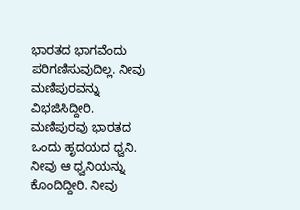ಭಾರತದ ಭಾಗವೆಂದು ಪರಿಗಣಿಸುವುದಿಲ್ಲ. ನೀವು ಮಣಿಪುರವನ್ನು ವಿಭಜಿಸಿದ್ದೀರಿ. ಮಣಿಪುರವು ಭಾರತದ ಒಂದು ಹೃದಯದ ಧ್ವನಿ. ನೀವು ಆ ಧ್ವನಿಯನ್ನು ಕೊಂದಿದ್ದೀರಿ. ನೀವು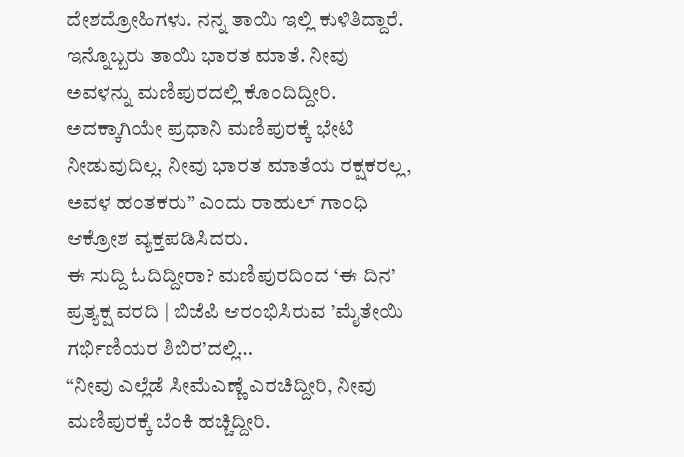ದೇಶದ್ರೋಹಿಗಳು. ನನ್ನ ತಾಯಿ ಇಲ್ಲಿ ಕುಳಿತಿದ್ದಾರೆ. ಇನ್ನೊಬ್ಬರು ತಾಯಿ ಭಾರತ ಮಾತೆ. ನೀವು ಅವಳನ್ನು ಮಣಿಪುರದಲ್ಲಿ ಕೊಂದಿದ್ದೀರಿ. ಅದಕ್ಕಾಗಿಯೇ ಪ್ರಧಾನಿ ಮಣಿಪುರಕ್ಕೆ ಭೇಟಿ ನೀಡುವುದಿಲ್ಲ. ನೀವು ಭಾರತ ಮಾತೆಯ ರಕ್ಷಕರಲ್ಲ, ಅವಳ ಹಂತಕರು” ಎಂದು ರಾಹುಲ್ ಗಾಂಧಿ ಆಕ್ರೋಶ ವ್ಯಕ್ತಪಡಿಸಿದರು.
ಈ ಸುದ್ದಿ ಓದಿದ್ದೀರಾ? ಮಣಿಪುರದಿಂದ ‘ಈ ದಿನ’ ಪ್ರತ್ಯಕ್ಷ ವರದಿ | ಬಿಜೆಪಿ ಆರಂಭಿಸಿರುವ ’ಮೈತೇಯಿ ಗರ್ಭಿಣಿಯರ ಶಿಬಿರ’ದಲ್ಲಿ…
“ನೀವು ಎಲ್ಲೆಡೆ ಸೀಮೆಎಣ್ಣೆ ಎರಚಿದ್ದೀರಿ, ನೀವು ಮಣಿಪುರಕ್ಕೆ ಬೆಂಕಿ ಹಚ್ಚಿದ್ದೀರಿ.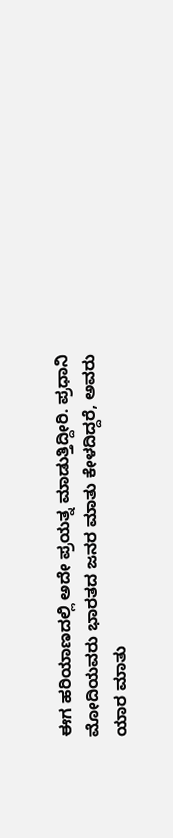ಈಗ ಹರಿಯಾಣದಲ್ಲಿ ಅದೇ ಪ್ರಯತ್ನ ಮಾಡುತ್ತಿದ್ದೀರಿ. ಪ್ರಧಾನಿ ಮೋದಿಯವರು ಭಾರತದ ಜನರ ಮಾತು ಕೇಳದಿದ್ದರೆ, ಅವರು ಯಾರ ಮಾತು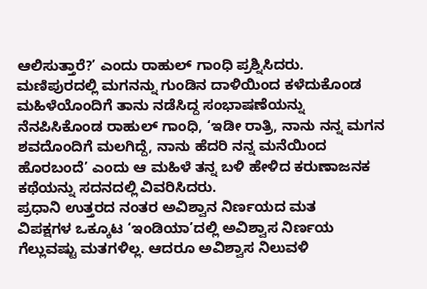ಆಲಿಸುತ್ತಾರೆ?’ ಎಂದು ರಾಹುಲ್ ಗಾಂಧಿ ಪ್ರಶ್ನಿಸಿದರು.
ಮಣಿಪುರದಲ್ಲಿ ಮಗನನ್ನು ಗುಂಡಿನ ದಾಳಿಯಿಂದ ಕಳೆದುಕೊಂಡ ಮಹಿಳೆಯೊಂದಿಗೆ ತಾನು ನಡೆಸಿದ್ದ ಸಂಭಾಷಣೆಯನ್ನು ನೆನಪಿಸಿಕೊಂಡ ರಾಹುಲ್ ಗಾಂಧಿ, ‘ಇಡೀ ರಾತ್ರಿ, ನಾನು ನನ್ನ ಮಗನ ಶವದೊಂದಿಗೆ ಮಲಗಿದ್ದೆ, ನಾನು ಹೆದರಿ ನನ್ನ ಮನೆಯಿಂದ ಹೊರಬಂದೆ’ ಎಂದು ಆ ಮಹಿಳೆ ತನ್ನ ಬಳಿ ಹೇಳಿದ ಕರುಣಾಜನಕ ಕಥೆಯನ್ನು ಸದನದಲ್ಲಿ ವಿವರಿಸಿದರು.
ಪ್ರಧಾನಿ ಉತ್ತರದ ನಂತರ ಅವಿಶ್ವಾನ ನಿರ್ಣಯದ ಮತ
ವಿಪಕ್ಷಗಳ ಒಕ್ಕೂಟ ‘ಇಂಡಿಯಾ’ದಲ್ಲಿ ಅವಿಶ್ವಾಸ ನಿರ್ಣಯ ಗೆಲ್ಲುವಷ್ಟು ಮತಗಳಿಲ್ಲ. ಆದರೂ ಅವಿಶ್ವಾಸ ನಿಲುವಳಿ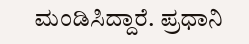ಮಂಡಿಸಿದ್ದಾರೆ. ಪ್ರಧಾನಿ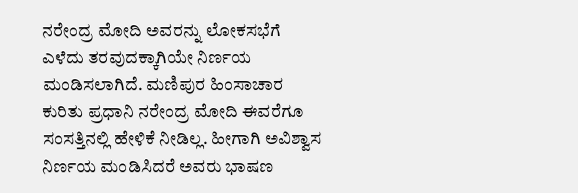ನರೇಂದ್ರ ಮೋದಿ ಅವರನ್ನು ಲೋಕಸಭೆಗೆ ಎಳೆದು ತರವುದಕ್ಕಾಗಿಯೇ ನಿರ್ಣಯ ಮಂಡಿಸಲಾಗಿದೆ. ಮಣಿಪುರ ಹಿಂಸಾಚಾರ ಕುರಿತು ಪ್ರಧಾನಿ ನರೇಂದ್ರ ಮೋದಿ ಈವರೆಗೂ ಸಂಸತ್ತಿನಲ್ಲಿ ಹೇಳಿಕೆ ನೀಡಿಲ್ಲ. ಹೀಗಾಗಿ ಅವಿಶ್ವಾಸ ನಿರ್ಣಯ ಮಂಡಿಸಿದರೆ ಅವರು ಭಾಷಣ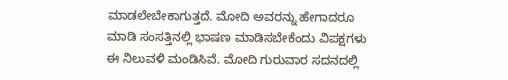ಮಾಡಲೇಬೇಕಾಗುತ್ತದೆ. ಮೋದಿ ಅವರನ್ನು ಹೇಗಾದರೂ ಮಾಡಿ ಸಂಸತ್ತಿನಲ್ಲಿ ಭಾಷಣ ಮಾಡಿಸಬೇಕೆಂದು ವಿಪಕ್ಷಗಳು ಈ ನಿಲುವಳಿ ಮಂಡಿಸಿವೆ. ಮೋದಿ ಗುರುವಾರ ಸದನದಲ್ಲಿ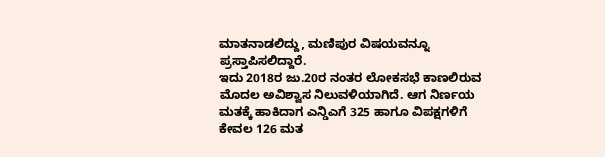ಮಾತನಾಡಲಿದ್ದು, ಮಣಿಪುರ ವಿಷಯವನ್ನೂ ಪ್ರಸ್ತಾಪಿಸಲಿದ್ದಾರೆ.
ಇದು 2018ರ ಜು.20ರ ನಂತರ ಲೋಕಸಭೆ ಕಾಣಲಿರುವ ಮೊದಲ ಅವಿಶ್ವಾಸ ನಿಲುವಳಿಯಾಗಿದೆ. ಆಗ ನಿರ್ಣಯ ಮತಕ್ಕೆ ಹಾಕಿದಾಗ ಎನ್ಡಿಎಗೆ 325 ಹಾಗೂ ವಿಪಕ್ಷಗಳಿಗೆ ಕೇವಲ 126 ಮತ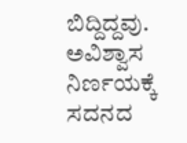ಬಿದ್ದಿದ್ದವು.
ಅವಿಶ್ವಾಸ ನಿರ್ಣಯಕ್ಕೆ ಸದನದ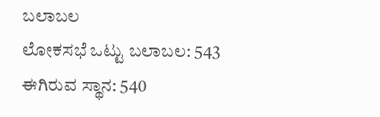ಬಲಾಬಲ
ಲೋಕಸಭೆ ಒಟ್ಟು ಬಲಾಬಲ: 543
ಈಗಿರುವ ಸ್ಥಾನ: 540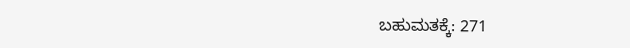ಬಹುಮತಕ್ಕೆ: 271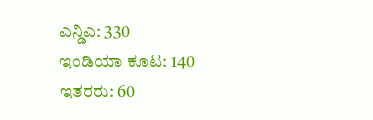ಎನ್ಡಿಎ: 330
ಇಂಡಿಯಾ ಕೂಟ: 140
ಇತರರು: 60